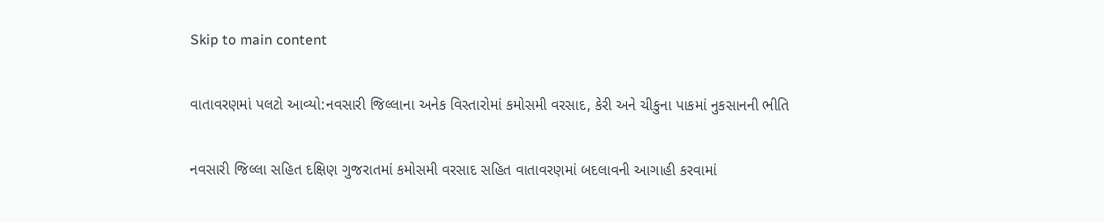Skip to main content

વાતાવરણમાં પલટો આવ્યો:નવસારી જિલ્લાના અનેક વિસ્તારોમાં કમોસમી વરસાદ, કેરી અને ચીકુના પાકમાં નુકસાનની ભીતિ

નવસારી જિલ્લા સહિત દક્ષિણ ગુજરાતમાં કમોસમી વરસાદ સહિત વાતાવરણમાં બદલાવની આગાહી કરવામાં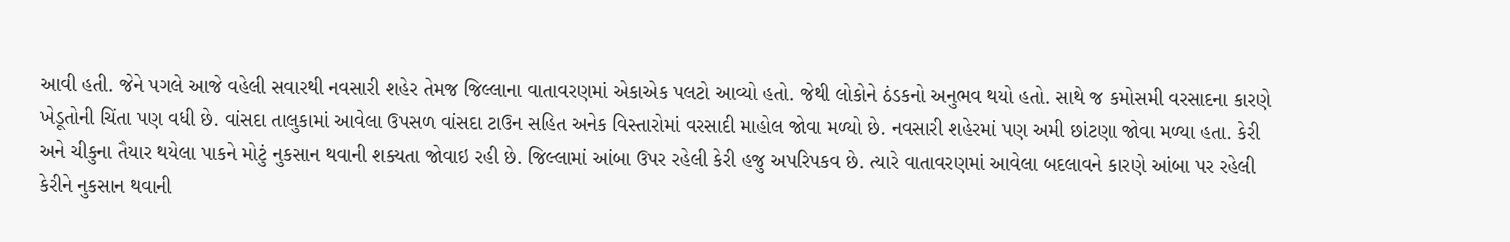આવી હતી. જેને પગલે આજે વહેલી સવારથી નવસારી શહેર તેમજ જિલ્લાના વાતાવરણમાં એકાએક પલટો આવ્યો હતો. જેથી લોકોને ઠંડકનો અનુભવ થયો હતો. સાથે જ કમોસમી વરસાદના કારણે ખેડૂતોની ચિંતા પણ વધી છે. વાંસદા તાલુકામાં આવેલા ઉપસળ વાંસદા ટાઉન સહિત અનેક વિસ્તારોમાં વરસાદી માહોલ જોવા મળ્યો છે. નવસારી શહેરમાં પણ અમી છાંટણા જોવા મળ્યા હતા. કેરી અને ચીકુના તૈયાર થયેલા પાકને મોટું નુકસાન થવાની શક્યતા જોવાઇ રહી છે. જિલ્લામાં આંબા ઉપર રહેલી કેરી હજુ અપરિપકવ છે. ત્યારે વાતાવરણમાં આવેલા બદલાવને કારણે આંબા પર રહેલી કેરીને નુકસાન થવાની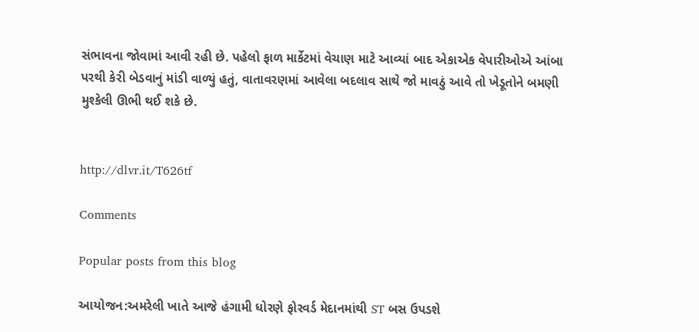સંભાવના જોવામાં આવી રહી છે. પહેલો ફાળ માર્કેટમાં વેચાણ માટે આવ્યાં બાદ એકાએક વેપારીઓએ આંબા પરથી કેરી બેડવાનું માંડી વાળ્યું હતું, વાતાવરણમાં આવેલા બદલાવ સાથે જો માવઠું આવે તો ખેડૂતોને બમણી મુશ્કેલી ઊભી થઈ શકે છે.


http://dlvr.it/T626tf

Comments

Popular posts from this blog

આયોજન:અમરેલી ખાતે આજે હંગામી ધોરણે ફોરવર્ડ મેદાનમાંથી ST બસ ઉપડશે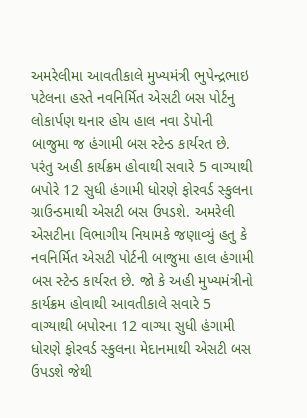અમરેલીમા આવતીકાલે મુખ્યમંત્રી ભુપેન્દ્રભાઇ પટેલના હસ્તે નવનિર્મિત એસટી બસ પોર્ટનુ લોકાર્પણ થનાર હોય હાલ નવા ડેપોની બાજુમા જ હંગામી બસ સ્ટેન્ડ કાર્યરત છે. પરંતુ અહી કાર્યક્રમ હોવાથી સવારે 5 વાગ્યાથી બપોરે 12 સુધી હંગામી ધોરણે ફોરવર્ડ સ્કુલના ગ્રાઉન્ડમાથી એસટી બસ ઉપડશે. અમરેલી એસટીના વિભાગીય નિયામકે જણાવ્યું હતુ કે નવનિર્મિત એસટી પોર્ટની બાજુમા હાલ હંગામી બસ સ્ટેન્ડ કાર્યરત છે. જો કે અહી મુખ્યમંત્રીનો કાર્યક્રમ હોવાથી આવતીકાલે સવારે 5 વાગ્યાથી બપોરના 12 વાગ્યા સુધી હંગામી ધોરણે ફોરવર્ડ સ્કુલના મેદાનમાથી એસટી બસ ઉપડશે જેથી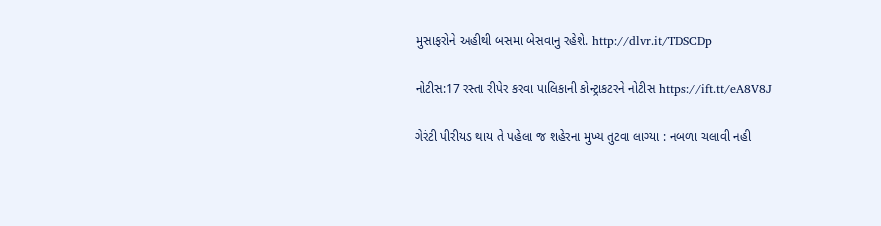મુસાફરોને અહીથી બસમા બેસવાનુ રહેશે. http://dlvr.it/TDSCDp

નોટીસ:17 રસ્તા રીપેર કરવા પાલિકાની કોન્ટ્રાકટરને નોટીસ https://ift.tt/eA8V8J

ગેરંટી પીરીયડ થાય તે પહેલા જ શહેરના મુખ્ય તુટવા લાગ્યા : નબળા ચલાવી નહી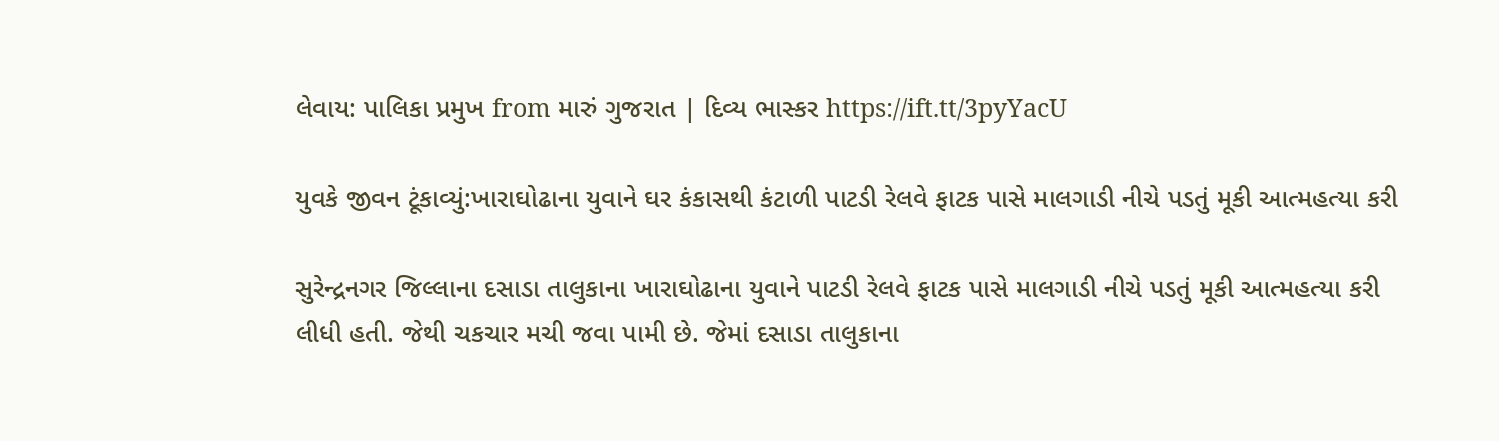લેવાય: પાલિકા પ્રમુખ from મારું ગુજરાત | દિવ્ય ભાસ્કર https://ift.tt/3pyYacU

યુવકે જીવન ટૂંકાવ્યું:ખારાઘોઢાના યુવાને ઘર કંકાસથી કંટાળી પાટડી રેલવે ફાટક પાસે માલગાડી નીચે પડતું મૂકી આત્મહત્યા કરી

સુરેન્દ્રનગર જિલ્લાના દસાડા તાલુકાના ખારાઘોઢાના યુવાને પાટડી રેલવે ફાટક પાસે માલગાડી નીચે પડતું મૂકી આત્મહત્યા કરી લીધી હતી. જેથી ચકચાર મચી જવા પામી છે. જેમાં દસાડા તાલુકાના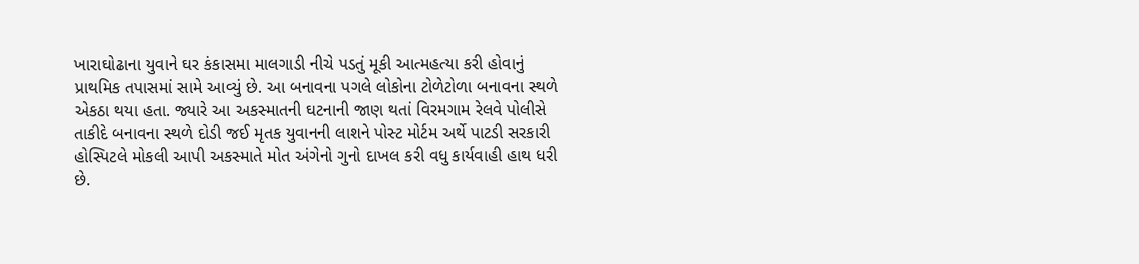ખારાઘોઢાના યુવાને ઘર કંકાસમા માલગાડી નીચે પડતું મૂકી આત્મહત્યા કરી હોવાનું પ્રાથમિક તપાસમાં સામે આવ્યું છે. આ બનાવના પગલે લોકોના ટોળેટોળા બનાવના સ્થળે એકઠા થયા હતા. જ્યારે આ અકસ્માતની ઘટનાની જાણ થતાં વિરમગામ રેલવે પોલીસે તાકીદે બનાવના સ્થળે દોડી જઈ મૃતક યુવાનની લાશને પોસ્ટ મોર્ટમ અર્થે પાટડી સરકારી હોસ્પિટલે મોકલી આપી અકસ્માતે મોત અંગેનો ગુનો દાખલ કરી વધુ કાર્યવાહી હાથ ધરી છે.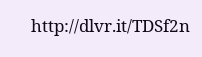http://dlvr.it/TDSf2n